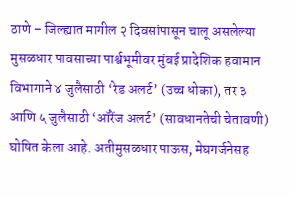ठाणे – जिल्ह्यात मागील २ दिवसांपासून चालू असलेल्या मुसळधार पावसाच्या पार्श्वभूमीवर मुंबई प्रादेशिक हवामान विभागाने ४ जुलैसाठी ‘रेड अलर्ट’ (उच्च धोका), तर ३ आणि ५ जुलैसाठी ‘ऑरेंज अलर्ट’ (सावधानतेची चेतावणी) घोषित केला आहे. अतीमुसळधार पाऊस, मेघगर्जनेसह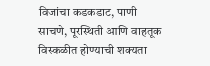विजांचा कडकडाट, पाणी साचणे, पूरस्थिती आणि वाहतूक विस्कळीत होण्याची शक्यता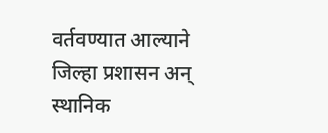वर्तवण्यात आल्याने जिल्हा प्रशासन अन् स्थानिक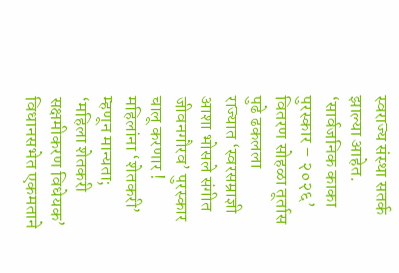स्वराज्य संस्था सतर्क झाल्या आहेत.
‘सार्वजनिक काका पुरस्कार – २०२६’ वितरण सोहळा तूर्तास पुढे ढकलला
राज्यात ‘स्वरसम्राज्ञी आशा भोसले संगीत जीवनगौरव’ पुरस्कार चालू करणार !
महिलांना ‘शेतकरी’ म्हणून मान्यता; ‘महिला शेतकरी सक्षमीकरण विधेयक’ विधानसभेत एकमताने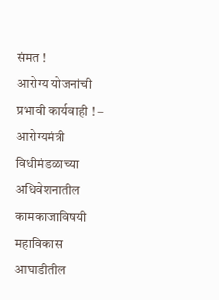संमत !
आरोग्य योजनांची प्रभावी कार्यवाही ! – आरोग्यमंत्री
विधीमंडळाच्या अधिवेशनातील कामकाजाविषयी महाविकास आघाडीतील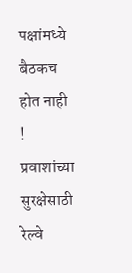पक्षांमध्ये बैठकच होत नाही !
प्रवाशांच्या सुरक्षेसाठी रेल्वे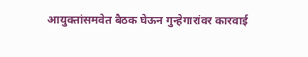आयुक्तांसमवेत बैठक घेऊन गुन्हेगारांवर कारवाई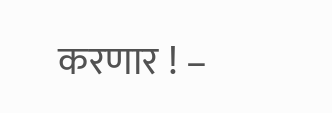करणार ! –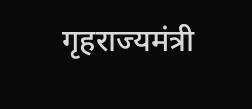गृहराज्यमंत्री